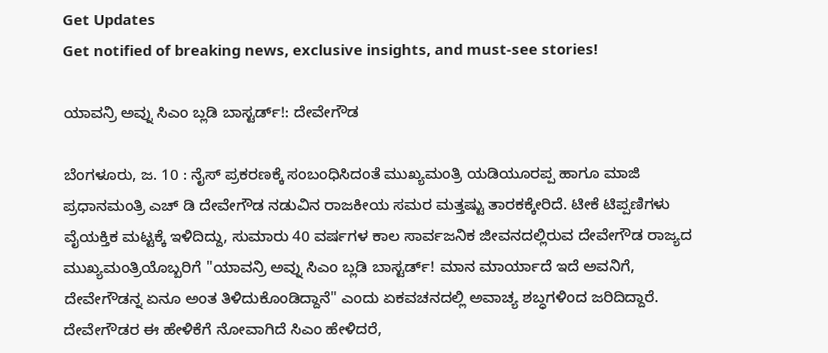Get Updates
Get notified of breaking news, exclusive insights, and must-see stories!

ಯಾವನ್ರಿ ಅವ್ನು ಸಿಎಂ ಬ್ಲಡಿ ಬಾಸ್ಟರ್ಡ್!: ದೇವೇಗೌಡ

ಬೆಂಗಳೂರು, ಜ. 10 : ನೈಸ್ ಪ್ರಕರಣಕ್ಕೆ ಸಂಬಂಧಿಸಿದಂತೆ ಮುಖ್ಯಮಂತ್ರಿ ಯಡಿಯೂರಪ್ಪ ಹಾಗೂ ಮಾಜಿ ಪ್ರಧಾನಮಂತ್ರಿ ಎಚ್ ಡಿ ದೇವೇಗೌಡ ನಡುವಿನ ರಾಜಕೀಯ ಸಮರ ಮತ್ತಷ್ಟು ತಾರಕಕ್ಕೇರಿದೆ. ಟೀಕೆ ಟಿಪ್ಪಣಿಗಳು ವೈಯಕ್ತಿಕ ಮಟ್ಟಕ್ಕೆ ಇಳಿದಿದ್ದು, ಸುಮಾರು 40 ವರ್ಷಗಳ ಕಾಲ ಸಾರ್ವಜನಿಕ ಜೀವನದಲ್ಲಿರುವ ದೇವೇಗೌಡ ರಾಜ್ಯದ ಮುಖ್ಯಮಂತ್ರಿಯೊಬ್ಬರಿಗೆ "ಯಾವನ್ರಿ ಅವ್ನು ಸಿಎಂ ಬ್ಲಡಿ ಬಾಸ್ಟರ್ಡ್! ಮಾನ ಮಾರ್ಯಾದೆ ಇದೆ ಅವನಿಗೆ, ದೇವೇಗೌಡನ್ನ ಏನೂ ಅಂತ ತಿಳಿದುಕೊಂಡಿದ್ದಾನೆ" ಎಂದು ಏಕವಚನದಲ್ಲಿ ಅವಾಚ್ಯ ಶಬ್ಧಗಳಿಂದ ಜರಿದಿದ್ದಾರೆ. ದೇವೇಗೌಡರ ಈ ಹೇಳಿಕೆಗೆ ನೋವಾಗಿದೆ ಸಿಎಂ ಹೇಳಿದರೆ,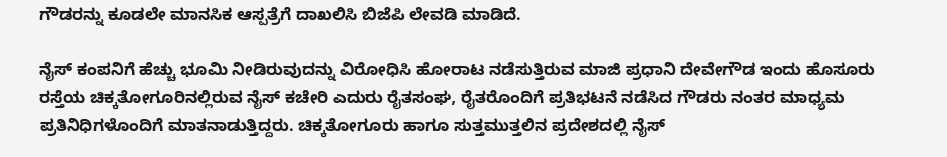ಗೌಡರನ್ನು ಕೂಡಲೇ ಮಾನಸಿಕ ಆಸ್ಪತ್ರೆಗೆ ದಾಖಲಿಸಿ ಬಿಜೆಪಿ ಲೇವಡಿ ಮಾಡಿದೆ.

ನೈಸ್ ಕಂಪನಿಗೆ ಹೆಚ್ಚು ಭೂಮಿ ನೀಡಿರುವುದನ್ನು ವಿರೋಧಿಸಿ ಹೋರಾಟ ನಡೆಸುತ್ತಿರುವ ಮಾಜಿ ಪ್ರಧಾನಿ ದೇವೇಗೌಡ ಇಂದು ಹೊಸೂರು ರಸ್ತೆಯ ಚಿಕ್ಕತೋಗೂರಿನಲ್ಲಿರುವ ನೈಸ್ ಕಚೇರಿ ಎದುರು ರೈತಸಂಘ, ರೈತರೊಂದಿಗೆ ಪ್ರತಿಭಟನೆ ನಡೆಸಿದ ಗೌಡರು ನಂತರ ಮಾಧ್ಯಮ ಪ್ರತಿನಿಧಿಗಳೊಂದಿಗೆ ಮಾತನಾಡುತ್ತಿದ್ದರು. ಚಿಕ್ಕತೋಗೂರು ಹಾಗೂ ಸುತ್ತಮುತ್ತಲಿನ ಪ್ರದೇಶದಲ್ಲಿ ನೈಸ್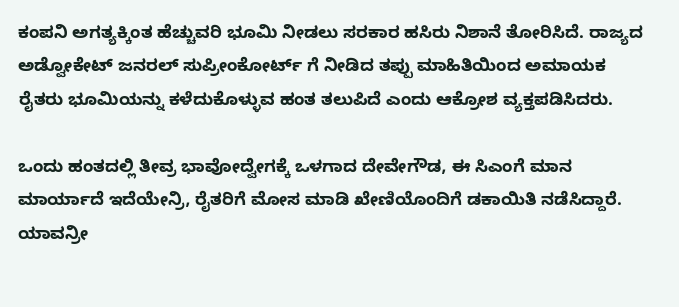ಕಂಪನಿ ಅಗತ್ಯಕ್ಕಿಂತ ಹೆಚ್ಚುವರಿ ಭೂಮಿ ನೀಡಲು ಸರಕಾರ ಹಸಿರು ನಿಶಾನೆ ತೋರಿಸಿದೆ. ರಾಜ್ಯದ ಅಡ್ವೋಕೇಟ್ ಜನರಲ್ ಸುಪ್ರೀಂಕೋರ್ಟ್ ಗೆ ನೀಡಿದ ತಪ್ಪು ಮಾಹಿತಿಯಿಂದ ಅಮಾಯಕ ರೈತರು ಭೂಮಿಯನ್ನು ಕಳೆದುಕೊಳ್ಳುವ ಹಂತ ತಲುಪಿದೆ ಎಂದು ಆಕ್ರೋಶ ವ್ಯಕ್ತಪಡಿಸಿದರು.

ಒಂದು ಹಂತದಲ್ಲಿ ತೀವ್ರ ಭಾವೋದ್ವೇಗಕ್ಕೆ ಒಳಗಾದ ದೇವೇಗೌಡ, ಈ ಸಿಎಂಗೆ ಮಾನ ಮಾರ್ಯಾದೆ ಇದೆಯೇನ್ರಿ, ರೈತರಿಗೆ ಮೋಸ ಮಾಡಿ ಖೇಣಿಯೊಂದಿಗೆ ಡಕಾಯಿತಿ ನಡೆಸಿದ್ದಾರೆ. ಯಾವನ್ರೀ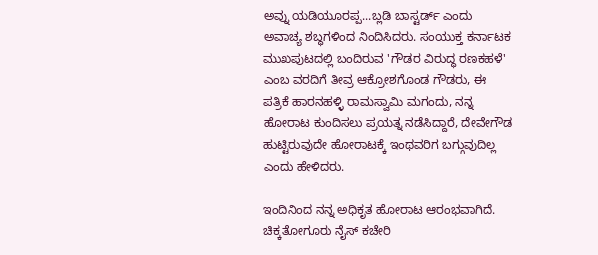ಅವ್ನು ಯಡಿಯೂರಪ್ಪ...ಬ್ಲಡಿ ಬಾಸ್ಟರ್ಡ್ ಎಂದು ಅವಾಚ್ಯ ಶಬ್ಧಗಳಿಂದ ನಿಂದಿಸಿದರು. ಸಂಯುಕ್ತ ಕರ್ನಾಟಕ ಮುಖಪುಟದಲ್ಲಿ ಬಂದಿರುವ 'ಗೌಡರ ವಿರುದ್ಧ ರಣಕಹಳೆ' ಎಂಬ ವರದಿಗೆ ತೀವ್ರ ಆಕ್ರೋಶಗೊಂಡ ಗೌಡರು, ಈ ಪತ್ರಿಕೆ ಹಾರನಹಳ್ಳಿ ರಾಮಸ್ವಾಮಿ ಮಗಂದು, ನನ್ನ ಹೋರಾಟ ಕುಂದಿಸಲು ಪ್ರಯತ್ನ ನಡೆಸಿದ್ದಾರೆ, ದೇವೇಗೌಡ ಹುಟ್ಟಿರುವುದೇ ಹೋರಾಟಕ್ಕೆ ಇಂಥವರಿಗ ಬಗ್ಗುವುದಿಲ್ಲ ಎಂದು ಹೇಳಿದರು.

ಇಂದಿನಿಂದ ನನ್ನ ಅಧಿಕೃತ ಹೋರಾಟ ಆರಂಭವಾಗಿದೆ. ಚಿಕ್ಕತೋಗೂರು ನೈಸ್ ಕಚೇರಿ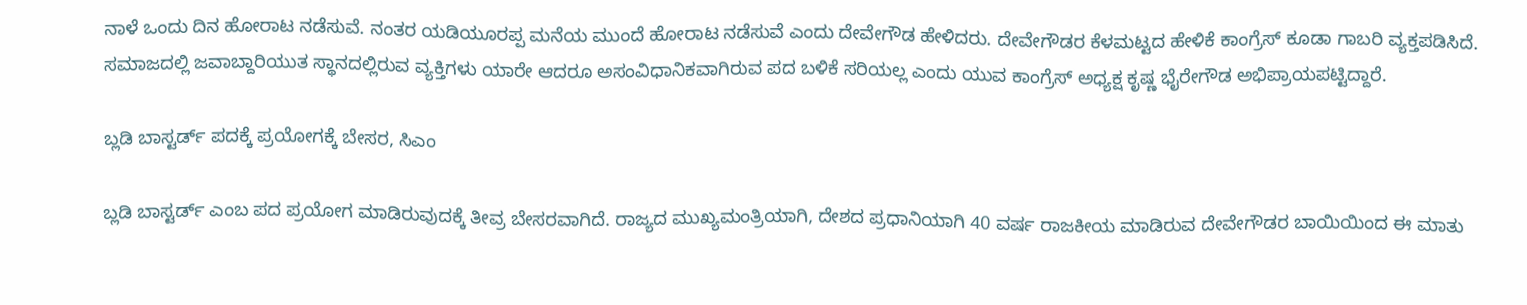ನಾಳೆ ಒಂದು ದಿನ ಹೋರಾಟ ನಡೆಸುವೆ. ನಂತರ ಯಡಿಯೂರಪ್ಪ ಮನೆಯ ಮುಂದೆ ಹೋರಾಟ ನಡೆಸುವೆ ಎಂದು ದೇವೇಗೌಡ ಹೇಳಿದರು. ದೇವೇಗೌಡರ ಕೆಳಮಟ್ಟದ ಹೇಳಿಕೆ ಕಾಂಗ್ರೆಸ್ ಕೂಡಾ ಗಾಬರಿ ವ್ಯಕ್ತಪಡಿಸಿದೆ. ಸಮಾಜದಲ್ಲಿ ಜವಾಬ್ದಾರಿಯುತ ಸ್ಥಾನದಲ್ಲಿರುವ ವ್ಯಕ್ತಿಗಳು ಯಾರೇ ಆದರೂ ಅಸಂವಿಧಾನಿಕವಾಗಿರುವ ಪದ ಬಳಿಕೆ ಸರಿಯಲ್ಲ ಎಂದು ಯುವ ಕಾಂಗ್ರೆಸ್ ಅಧ್ಯಕ್ಷ ಕೃಷ್ಣ ಭೈರೇಗೌಡ ಅಭಿಪ್ರಾಯಪಟ್ಟಿದ್ದಾರೆ.

ಬ್ಲಡಿ ಬಾಸ್ಟರ್ಡ್ ಪದಕ್ಕೆ ಪ್ರಯೋಗಕ್ಕೆ ಬೇಸರ, ಸಿಎಂ

ಬ್ಲಡಿ ಬಾಸ್ಟರ್ಡ್ ಎಂಬ ಪದ ಪ್ರಯೋಗ ಮಾಡಿರುವುದಕ್ಕೆ ತೀವ್ರ ಬೇಸರವಾಗಿದೆ. ರಾಜ್ಯದ ಮುಖ್ಯಮಂತ್ರಿಯಾಗಿ, ದೇಶದ ಪ್ರಧಾನಿಯಾಗಿ 40 ವರ್ಷ ರಾಜಕೀಯ ಮಾಡಿರುವ ದೇವೇಗೌಡರ ಬಾಯಿಯಿಂದ ಈ ಮಾತು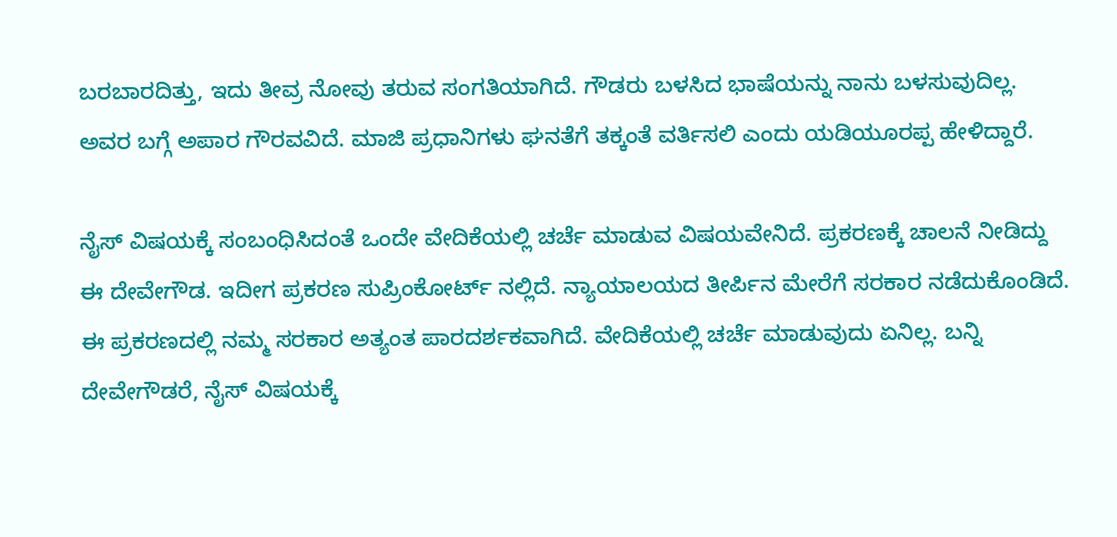ಬರಬಾರದಿತ್ತು, ಇದು ತೀವ್ರ ನೋವು ತರುವ ಸಂಗತಿಯಾಗಿದೆ. ಗೌಡರು ಬಳಸಿದ ಭಾಷೆಯನ್ನು ನಾನು ಬಳಸುವುದಿಲ್ಲ. ಅವರ ಬಗ್ಗೆ ಅಪಾರ ಗೌರವವಿದೆ. ಮಾಜಿ ಪ್ರಧಾನಿಗಳು ಘನತೆಗೆ ತಕ್ಕಂತೆ ವರ್ತಿಸಲಿ ಎಂದು ಯಡಿಯೂರಪ್ಪ ಹೇಳಿದ್ದಾರೆ.

ನೈಸ್ ವಿಷಯಕ್ಕೆ ಸಂಬಂಧಿಸಿದಂತೆ ಒಂದೇ ವೇದಿಕೆಯಲ್ಲಿ ಚರ್ಚೆ ಮಾಡುವ ವಿಷಯವೇನಿದೆ. ಪ್ರಕರಣಕ್ಕೆ ಚಾಲನೆ ನೀಡಿದ್ದು ಈ ದೇವೇಗೌಡ. ಇದೀಗ ಪ್ರಕರಣ ಸುಪ್ರಿಂಕೋರ್ಟ್ ನಲ್ಲಿದೆ. ನ್ಯಾಯಾಲಯದ ತೀರ್ಪಿನ ಮೇರೆಗೆ ಸರಕಾರ ನಡೆದುಕೊಂಡಿದೆ. ಈ ಪ್ರಕರಣದಲ್ಲಿ ನಮ್ಮ ಸರಕಾರ ಅತ್ಯಂತ ಪಾರದರ್ಶಕವಾಗಿದೆ. ವೇದಿಕೆಯಲ್ಲಿ ಚರ್ಚೆ ಮಾಡುವುದು ಏನಿಲ್ಲ. ಬನ್ನಿ ದೇವೇಗೌಡರೆ, ನೈಸ್ ವಿಷಯಕ್ಕೆ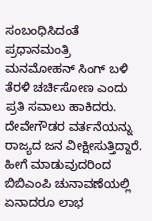ಸಂಬಂಧಿಸಿದಂತೆ ಪ್ರಧಾನಮಂತ್ರಿ ಮನಮೋಹನ್ ಸಿಂಗ್ ಬಳಿ ತೆರಳಿ ಚರ್ಚಿಸೋಣ ಎಂದು ಪ್ರತಿ ಸವಾಲು ಹಾಕಿದರು. ದೇವೇಗೌಡರ ವರ್ತನೆಯನ್ನು ರಾಜ್ಯದ ಜನ ವೀಕ್ಷೀಸುತ್ತಿದ್ದಾರೆ. ಹೀಗೆ ಮಾಡುವುದರಿಂದ ಬಿಬಿಎಂಪಿ ಚುನಾವಣೆಯಲ್ಲಿ ಏನಾದರೂ ಲಾಭ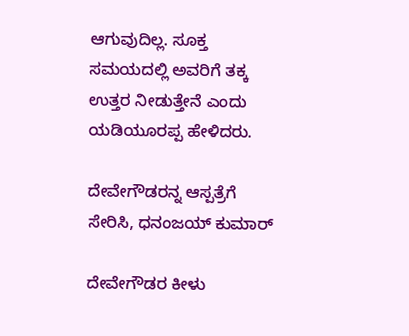ಆಗುವುದಿಲ್ಲ. ಸೂಕ್ತ ಸಮಯದಲ್ಲಿ ಅವರಿಗೆ ತಕ್ಕ ಉತ್ತರ ನೀಡುತ್ತೇನೆ ಎಂದು ಯಡಿಯೂರಪ್ಪ ಹೇಳಿದರು.

ದೇವೇಗೌಡರನ್ನ ಆಸ್ಪತ್ರೆಗೆ ಸೇರಿಸಿ, ಧನಂಜಯ್ ಕುಮಾರ್

ದೇವೇಗೌಡರ ಕೀಳು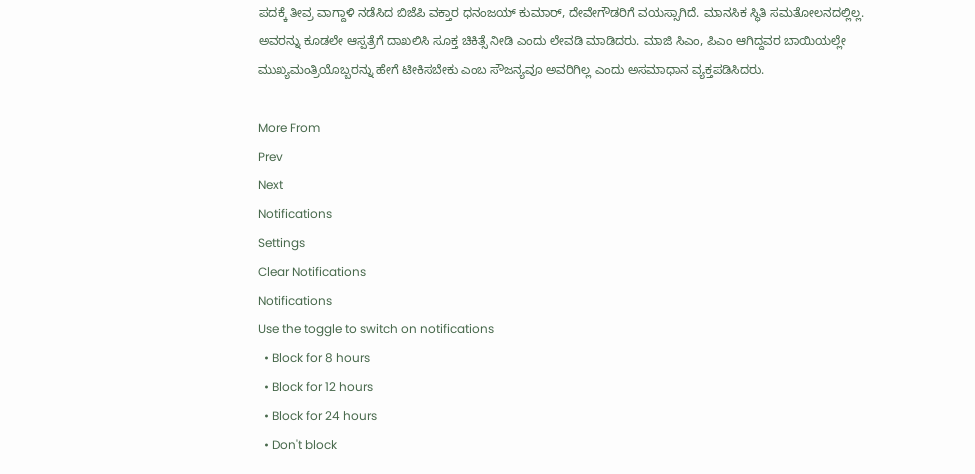ಪದಕ್ಕೆ ತೀವ್ರ ವಾಗ್ದಾಳಿ ನಡೆಸಿದ ಬಿಜೆಪಿ ವಕ್ತಾರ ಧನಂಜಯ್ ಕುಮಾರ್, ದೇವೇಗೌಡರಿಗೆ ವಯಸ್ಸಾಗಿದೆ. ಮಾನಸಿಕ ಸ್ಥಿತಿ ಸಮತೋಲನದಲ್ಲಿಲ್ಲ. ಅವರನ್ನು ಕೂಡಲೇ ಆಸ್ಪತ್ರೆಗೆ ದಾಖಲಿಸಿ ಸೂಕ್ತ ಚಿಕಿತ್ಸೆ ನೀಡಿ ಎಂದು ಲೇವಡಿ ಮಾಡಿದರು. ಮಾಜಿ ಸಿಎಂ, ಪಿಎಂ ಆಗಿದ್ದವರ ಬಾಯಿಯಲ್ಲೇ ಮುಖ್ಯಮಂತ್ರಿಯೊಬ್ಬರನ್ನು ಹೇಗೆ ಟೀಕಿಸಬೇಕು ಎಂಬ ಸೌಜನ್ಯವೂ ಅವರಿಗಿಲ್ಲ ಎಂದು ಅಸಮಾಧಾನ ವ್ಯಕ್ತಪಡಿಸಿದರು.

More From
Prev
Next
Notifications
Settings
Clear Notifications
Notifications
Use the toggle to switch on notifications
  • Block for 8 hours
  • Block for 12 hours
  • Block for 24 hours
  • Don't block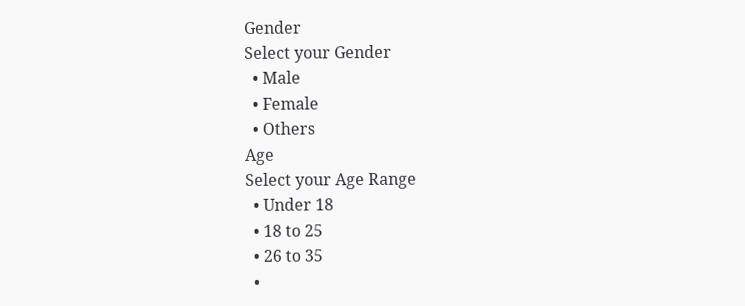Gender
Select your Gender
  • Male
  • Female
  • Others
Age
Select your Age Range
  • Under 18
  • 18 to 25
  • 26 to 35
  •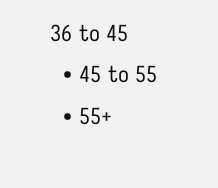36 to 45
  • 45 to 55
  • 55+